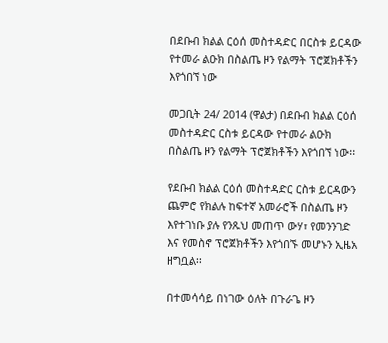በደቡብ ክልል ርዕሰ መስተዳድር በርስቱ ይርዳው የተመራ ልዑክ በስልጤ ዞን የልማት ፕሮጀክቶችን እየጎበኘ ነው

መጋቢት 24/ 2014 (ዋልታ) በደቡብ ክልል ርዕሰ መስተዳድር ርስቱ ይርዳው የተመራ ልዑክ በስልጤ ዞን የልማት ፕሮጀክቶችን እየጎበኘ ነው፡፡

የደቡብ ክልል ርዕሰ መስተዳድር ርስቱ ይርዳውን ጨምሮ የክልሉ ከፍተኛ አመራሮች በስልጤ ዞን እየተገነቡ ያሉ የንጹህ መጠጥ ውሃ፣ የመንንገድ እና የመስኖ ፕሮጀክቶችን እየጎበኙ መሆኑን ኢዜአ ዘግቧል፡፡

በተመሳሳይ በነገው ዕለት በጉራጌ ዞን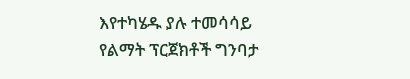እየተካሄዱ ያሉ ተመሳሳይ የልማት ፕርጀክቶች ግንባታ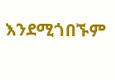እንደሚጎበኙም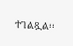ተገልጿል፡፡